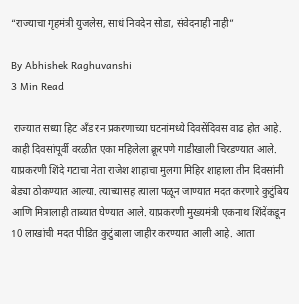“राज्याचा गृहमंत्री युजलेस, साधं निवदेन सोडा, संवेदनाही नाही”

By Abhishek Raghuvanshi
3 Min Read

 राज्यात सध्या हिट अँड रन प्रकरणाच्या घटनांमध्ये दिवसेंदिवस वाढ होत आहे. काही दिवसांपूर्वी वरळीत एका महिलेला क्रूरपणे गाडीखाली चिरडण्यात आले. याप्रकरणी शिंदे गटाचा नेता राजेश शाहाचा मुलगा मिहिर शाहाला तीन दिवसांनी बेड्या ठोकण्यात आल्या. त्याच्यासह त्याला पळून जाण्यात मदत करणारे कुटुंबिय आणि मित्रालाही ताब्यात घेण्यात आले. याप्रकरणी मुख्यमंत्री एकनाथ शिंदेंकडून 10 लाखांची मदत पीडित कुटुंबाला जाहीर करण्यात आली आहे. आता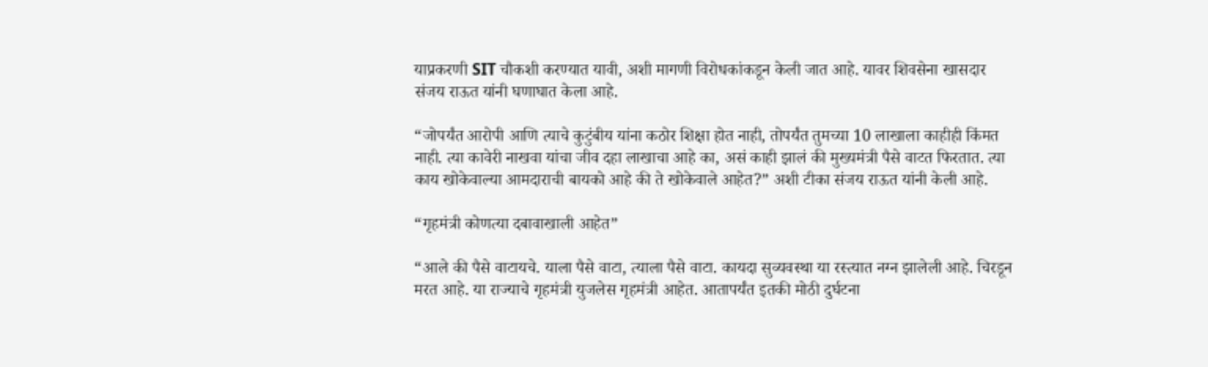याप्रकरणी SIT चौकशी करण्यात यावी, अशी मागणी विरोधकांकडून केली जात आहे. यावर शिवसेना खासदार संजय राऊत यांनी घणाघात केला आहे.

“जोपर्यंत आरोपी आणि त्याचे कुटुंबीय यांना कठोर शिक्षा होत नाही, तोपर्यंत तुमच्या 10 लाखाला काहीही किंमत नाही. त्या कावेरी नाखवा यांचा जीव दहा लाखाचा आहे का, असं काही झालं की मुख्यमंत्री पैसे वाटत फिरतात. त्या काय खोकेवाल्या आमदाराची बायको आहे की ते खोकेवाले आहेत?” अशी टीका संजय राऊत यांनी केली आहे.

“गृहमंत्री कोणत्या दबावाखाली आहेत”

“आले की पैसे वाटायचे. याला पैसे वाटा, त्याला पैसे वाटा. कायदा सुव्यवस्था या रस्त्यात नग्न झालेली आहे. चिरडून मरत आहे. या राज्याचे गृहमंत्री युजलेस गृहमंत्री आहेत. आतापर्यंत इतकी मोठी दुर्घटना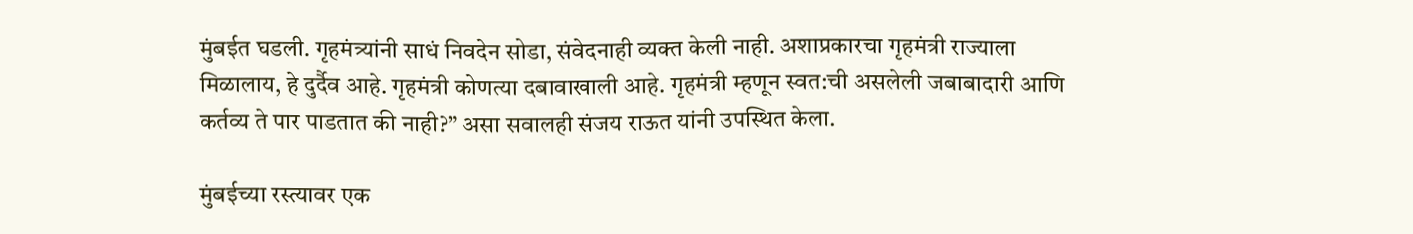मुंबईत घडली. गृहमंत्र्यांनी साधं निवदेन सोडा, संवेदनाही व्यक्त केली नाही. अशाप्रकारचा गृहमंत्री राज्याला मिळालाय, हे दुर्दैव आहे. गृहमंत्री कोणत्या दबावाखाली आहे. गृहमंत्री म्हणून स्वत:ची असलेली जबाबादारी आणि कर्तव्य ते पार पाडतात की नाही?” असा सवालही संजय राऊत यांनी उपस्थित केला.

मुंबईच्या रस्त्यावर एक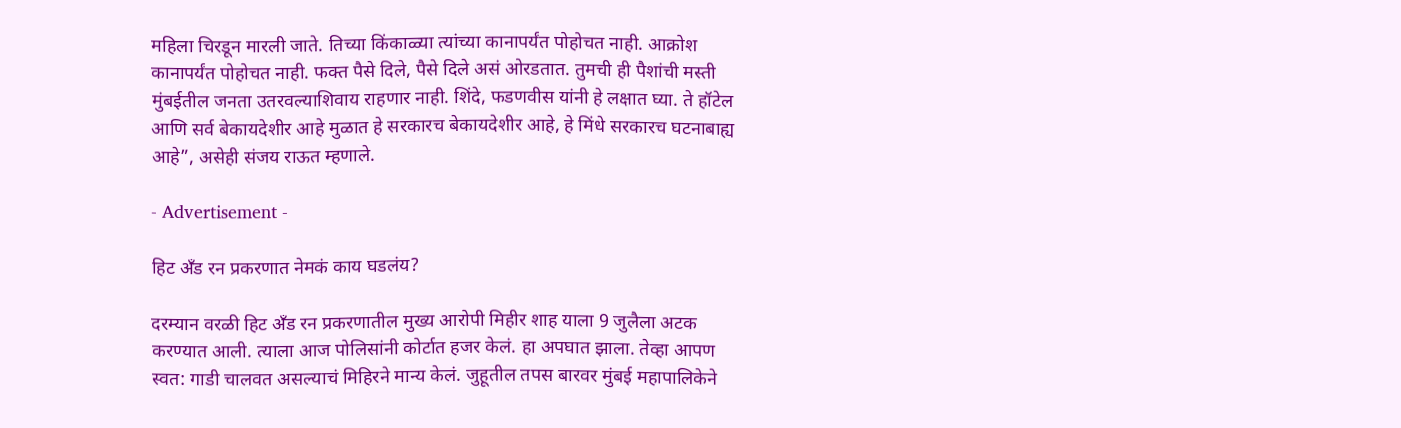महिला चिरडून मारली जाते. तिच्या किंकाळ्या त्यांच्या कानापर्यंत पोहोचत नाही. आक्रोश कानापर्यंत पोहोचत नाही. फक्त पैसे दिले, पैसे दिले असं ओरडतात. तुमची ही पैशांची मस्ती मुंबईतील जनता उतरवल्याशिवाय राहणार नाही. शिंदे, फडणवीस यांनी हे लक्षात घ्या. ते हॉटेल आणि सर्व बेकायदेशीर आहे मुळात हे सरकारच बेकायदेशीर आहे, हे मिंधे सरकारच घटनाबाह्य आहे”, असेही संजय राऊत म्हणाले.

- Advertisement -

हिट अँड रन प्रकरणात नेमकं काय घडलंय?

दरम्यान वरळी हिट अँड रन प्रकरणातील मुख्य आरोपी मिहीर शाह याला 9 जुलैला अटक करण्यात आली. त्याला आज पोलिसांनी कोर्टात हजर केलं. हा अपघात झाला. तेव्हा आपण स्वत: गाडी चालवत असल्याचं मिहिरने मान्य केलं. जुहूतील तपस बारवर मुंबई महापालिकेने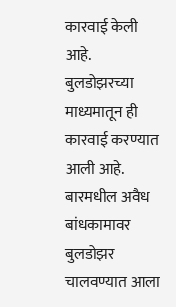कारवाई केली आहे. बुलडोझरच्या माध्यमातून ही कारवाई करण्यात आली आहे. बारमधील अवैध बांधकामावर बुलडोझर चालवण्यात आला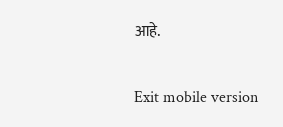आहे.

Exit mobile version